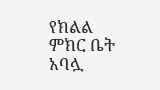የክልል ምክር ቤት አባሏ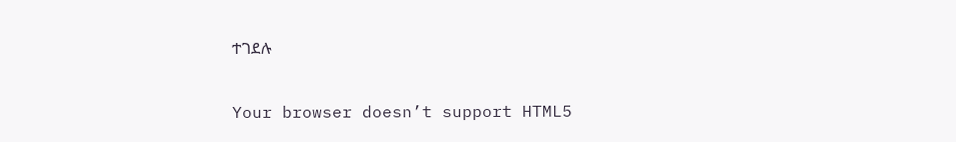ተገደሉ

Your browser doesn’t support HTML5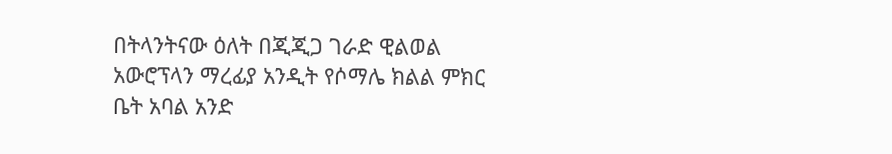በትላንትናው ዕለት በጂጂጋ ገራድ ዊልወል አውሮፕላን ማረፊያ አንዲት የሶማሌ ክልል ምክር ቤት አባል አንድ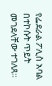የፌደራል ፖሊስ አባል በተኮሱት ጥይት መገደላቸው ተገለጸ።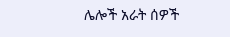ሌሎች አራት ሰዎች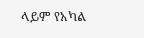ላይም የአካል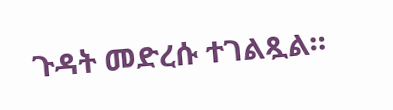ጉዳት መድረሱ ተገልጿል።